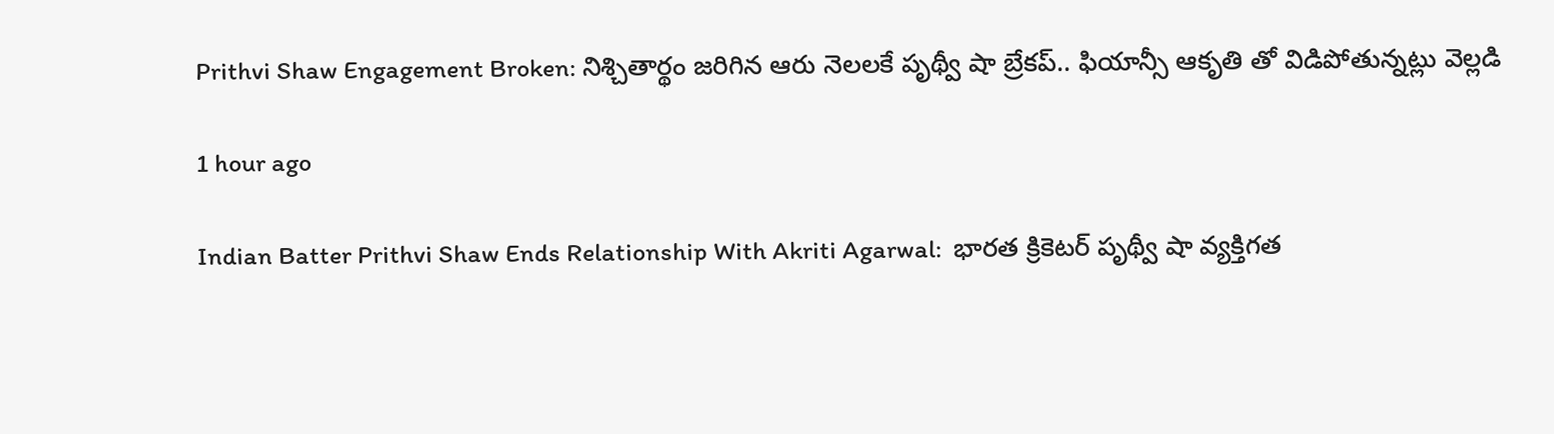Prithvi Shaw Engagement Broken: నిశ్చితార్థం జరిగిన ఆరు నెలలకే పృథ్వీ షా బ్రేకప్.. ఫియాన్సీ ఆకృతి తో విడిపోతున్నట్లు వెల్లడి

1 hour ago

Indian Batter Prithvi Shaw Ends Relationship With Akriti Agarwal:  భారత క్రికెటర్ పృథ్వీ షా వ్యక్తిగత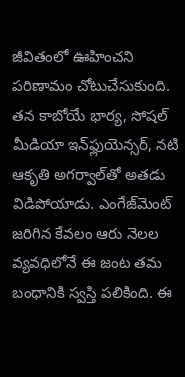జీవితంలో ఊహించని పరిణామం చోటుచేసుకుంది. తన కాబోయే భార్య, సోషల్ మీడియా ఇన్‌ఫ్లుయెన్సర్, నటి ఆకృతి అగర్వాల్‌తో అతడు విడిపోయాడు. ఎంగేజ్‌మెంట్ జరిగిన కేవలం ఆరు నెలల వ్యవధిలోనే ఈ జంట తమ బంధానికి స్వస్తి పలికింది. ఈ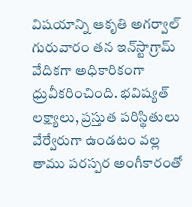విషయాన్ని ఆకృతి అగర్వాల్ గురువారం తన ఇన్‌స్టాగ్రామ్ వేదికగా అధికారికంగా ధ్రువీకరించింది. భవిష్యత్ లక్ష్యాలు, ప్రస్తుత పరిస్థితులు వేర్వేరుగా ఉండటం వల్ల తాము పరస్పర అంగీకారంతో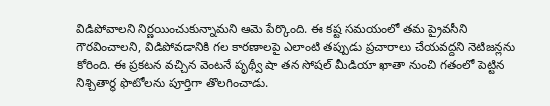విడిపోవాలని నిర్ణయించుకున్నామని ఆమె పేర్కొంది. ఈ కష్ట సమయంలో తమ ప్రైవసీని గౌరవించాలని, విడిపోవడానికి గల కారణాలపై ఎలాంటి తప్పుడు ప్రచారాలు చేయవద్దని నెటిజన్లను కోరింది. ఈ ప్రకటన వచ్చిన వెంటనే పృథ్వీ షా తన సోషల్ మీడియా ఖాతా నుంచి గతంలో పెట్టిన నిశ్చితార్థ ఫొటోలను పూర్తిగా తొలగించాడు.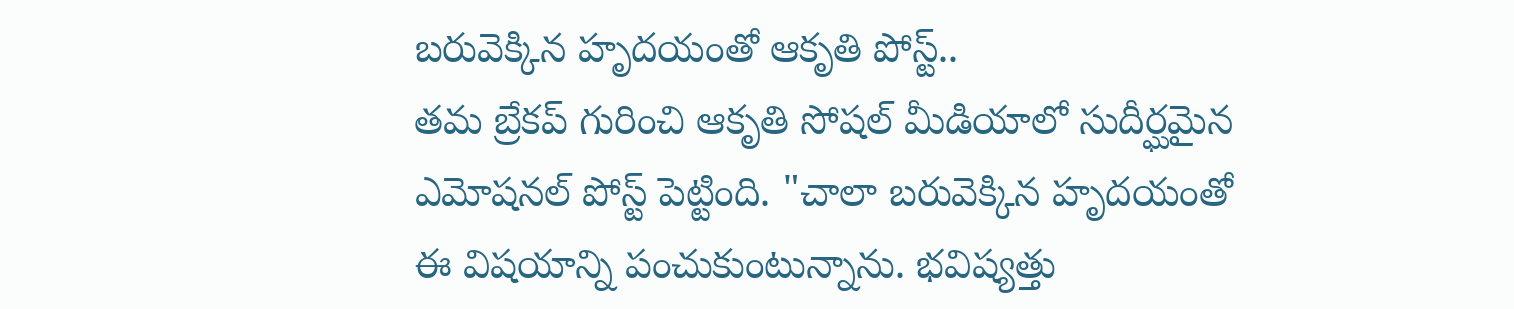బరువెక్కిన హృదయంతో ఆకృతి పోస్ట్..
తమ బ్రేకప్ గురించి ఆకృతి సోషల్ మీడియాలో సుదీర్ఘమైన ఎమోషనల్ పోస్ట్ పెట్టింది. "చాలా బరువెక్కిన హృదయంతో ఈ విషయాన్ని పంచుకుంటున్నాను. భవిష్యత్తు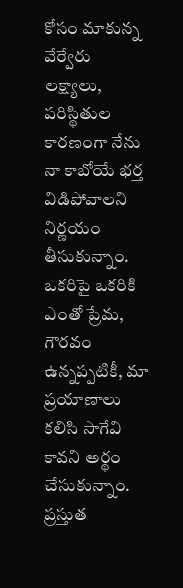కోసం మాకున్న వేర్వేరు లక్ష్యాలు, పరిస్థితుల కారణంగా నేను నా కాబోయే భర్త విడిపోవాలని నిర్ణయం తీసుకున్నాం. ఒకరిపై ఒకరికి ఎంతో ప్రేమ, గౌరవం ఉన్నప్పటికీ, మా ప్రయాణాలు కలిసి సాగేవి కావని అర్థం చేసుకున్నాం. ప్రస్తుత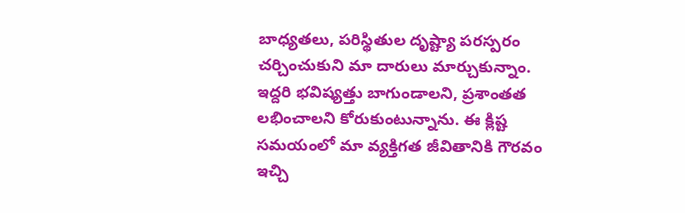బాధ్యతలు, పరిస్థితుల దృష్ట్యా పరస్పరం చర్చించుకుని మా దారులు మార్చుకున్నాం. ఇద్దరి భవిష్యత్తు బాగుండాలని, ప్రశాంతత లభించాలని కోరుకుంటున్నాను. ఈ క్లిష్ట సమయంలో మా వ్యక్తిగత జీవితానికి గౌరవం ఇచ్చి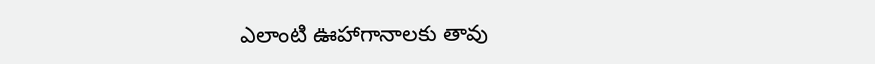ఎలాంటి ఊహాగానాలకు తావు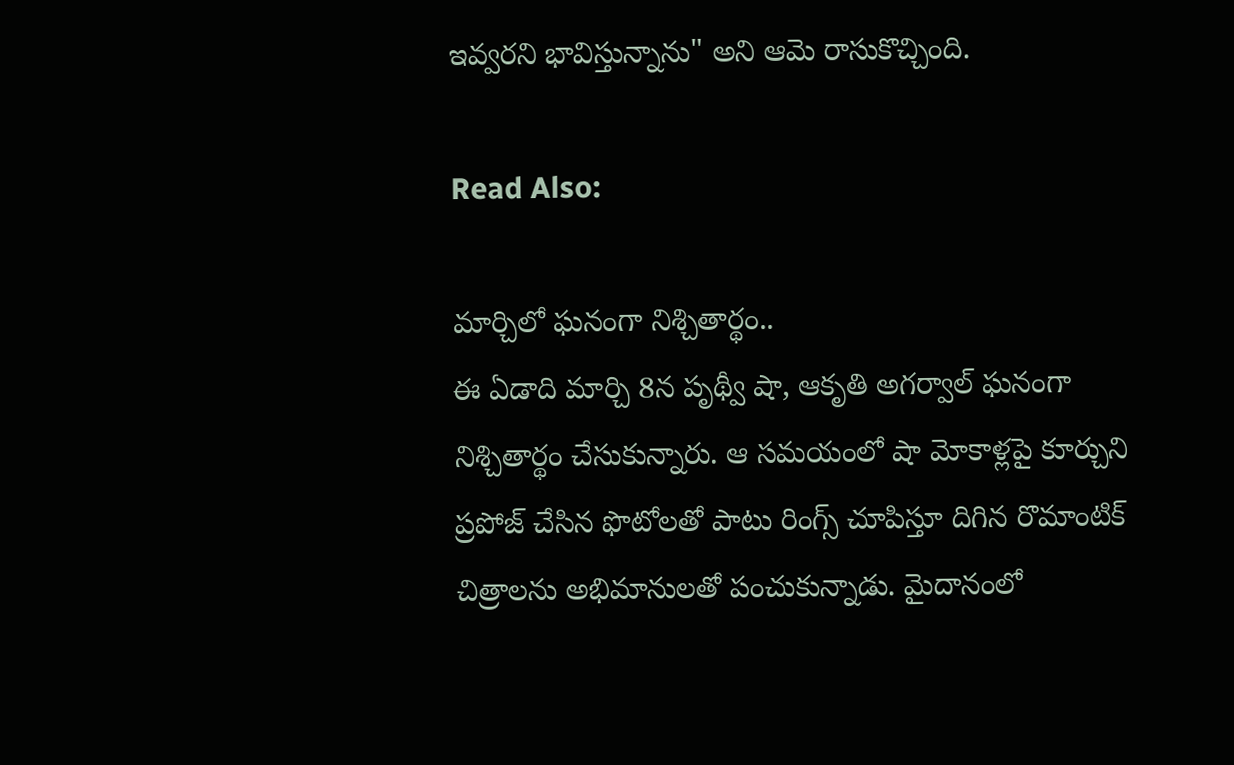ఇవ్వరని భావిస్తున్నాను" అని ఆమె రాసుకొచ్చింది.

Read Also:

మార్చిలో ఘనంగా నిశ్చితార్థం..
ఈ ఏడాది మార్చి 8న పృథ్వీ షా, ఆకృతి అగర్వాల్ ఘనంగా నిశ్చితార్థం చేసుకున్నారు. ఆ సమయంలో షా మోకాళ్లపై కూర్చుని ప్రపోజ్ చేసిన ఫొటోలతో పాటు రింగ్స్ చూపిస్తూ దిగిన రొమాంటిక్ చిత్రాలను అభిమానులతో పంచుకున్నాడు. మైదానంలో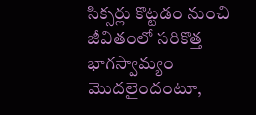సిక్సర్లు కొట్టడం నుంచి జీవితంలో సరికొత్త భాగస్వామ్యం మొదలైందంటూ,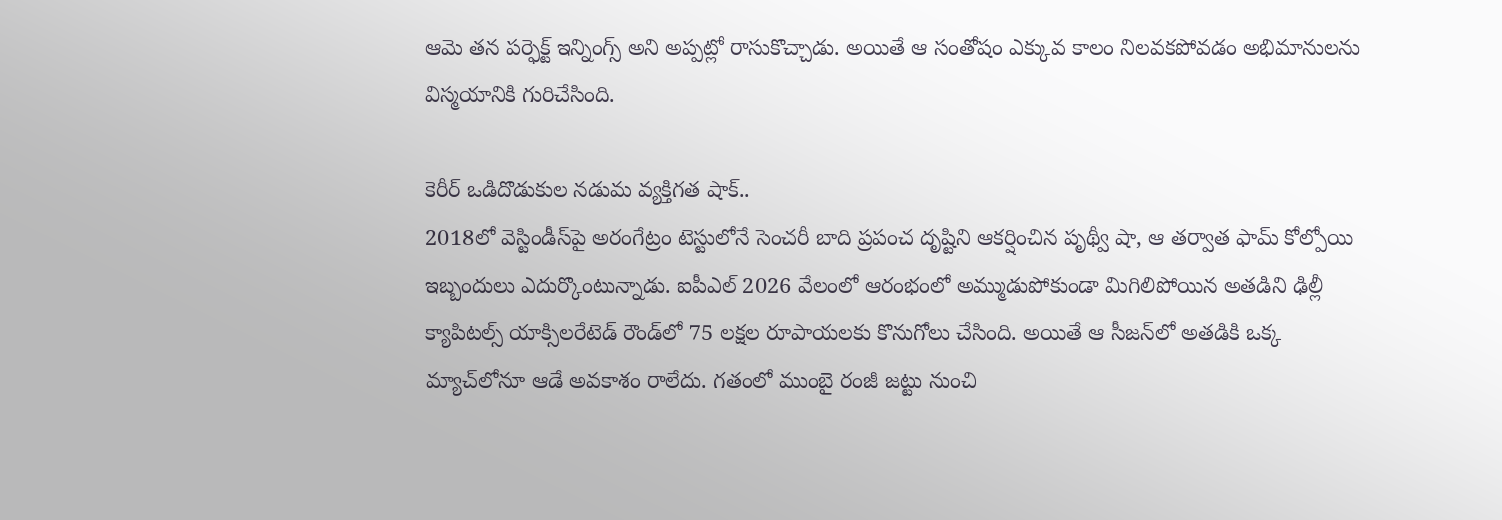ఆమె తన పర్ఫెక్ట్ ఇన్నింగ్స్ అని అప్పట్లో రాసుకొచ్చాడు. అయితే ఆ సంతోషం ఎక్కువ కాలం నిలవకపోవడం అభిమానులను విస్మయానికి గురిచేసింది.

కెరీర్ ఒడిదొడుకుల నడుమ వ్యక్తిగత షాక్..
2018లో వెస్టిండీస్‌పై అరంగేట్రం టెస్టులోనే సెంచరీ బాది ప్రపంచ దృష్టిని ఆకర్షించిన పృథ్వీ షా, ఆ తర్వాత ఫామ్ కోల్పోయి ఇబ్బందులు ఎదుర్కొంటున్నాడు. ఐపీఎల్ 2026 వేలంలో ఆరంభంలో అమ్ముడుపోకుండా మిగిలిపోయిన అతడిని ఢిల్లీ క్యాపిటల్స్ యాక్సిలరేటెడ్ రౌండ్‌లో 75 లక్షల రూపాయలకు కొనుగోలు చేసింది. అయితే ఆ సీజన్‌లో అతడికి ఒక్క మ్యాచ్‌లోనూ ఆడే అవకాశం రాలేదు. గతంలో ముంబై రంజీ జట్టు నుంచి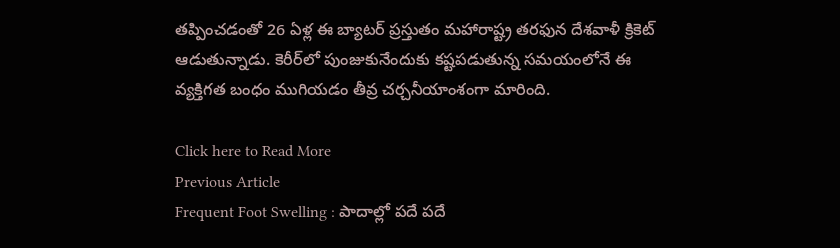తప్పించడంతో 26 ఏళ్ల ఈ బ్యాటర్ ప్రస్తుతం మహారాష్ట్ర తరఫున దేశవాళీ క్రికెట్ ఆడుతున్నాడు. కెరీర్‌లో పుంజుకునేందుకు కష్టపడుతున్న సమయంలోనే ఈ వ్యక్తిగత బంధం ముగియడం తీవ్ర చర్చనీయాంశంగా మారింది.

Click here to Read More
Previous Article
Frequent Foot Swelling : పాదాల్లో పదే పదే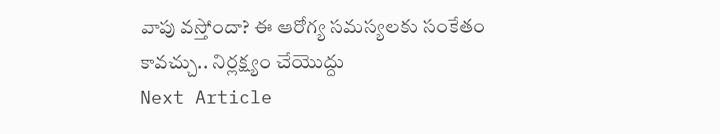వాపు వస్తోందా? ఈ ఆరోగ్య సమస్యలకు సంకేతం కావచ్చు.. నిర్లక్ష్యం చేయొద్దు
Next Article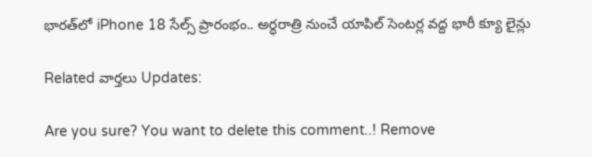భారత్‌లో iPhone 18 సేల్స్ ప్రారంభం.. అర్ధరాత్రి నుంచే యాపిల్ సెంటర్ల వద్ద భారీ క్యూ లైన్లు

Related వార్తలు Updates:

Are you sure? You want to delete this comment..! Remove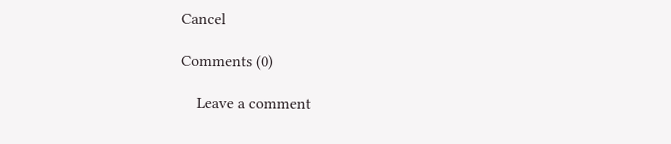Cancel

Comments (0)

    Leave a comment